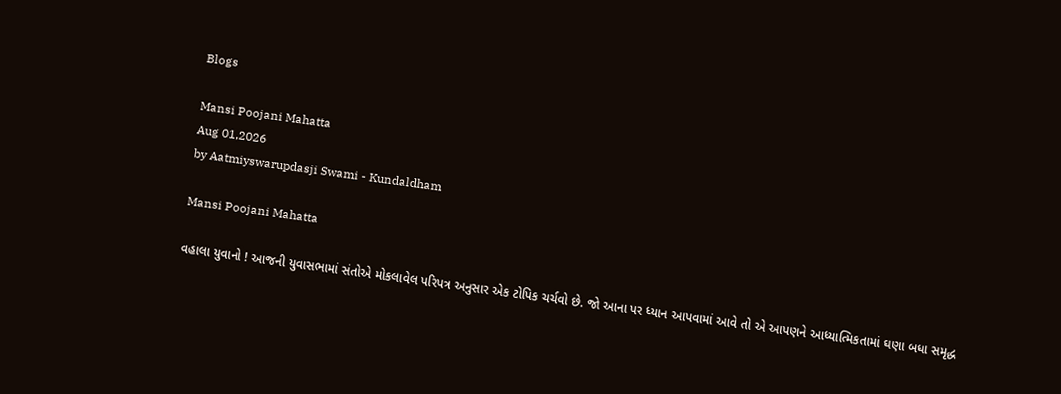Blogs

Mansi Poojani Mahatta
Aug 01,2026
by Aatmiyswarupdasji Swami - Kundaldham

Mansi Poojani Mahatta

વહાલા યુવાનો ! આજની યુવાસભામાં સંતોએ મોકલાવેલ પરિપત્ર અનુસાર એક ટોપિક ચર્ચવો છે. જો આના પર ધ્યાન આપવામાં આવે તો એ આપણને આધ્યાત્મિકતામાં ઘણા બધા સમૃદ્ધ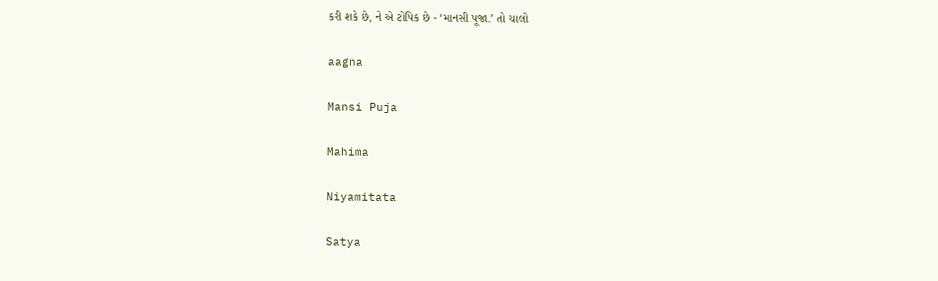કરી શકે છે, ને એ ટોપિક છે - ‘માનસી પૂજા.’ તો ચાલો

aagna

Mansi Puja

Mahima

Niyamitata

Satya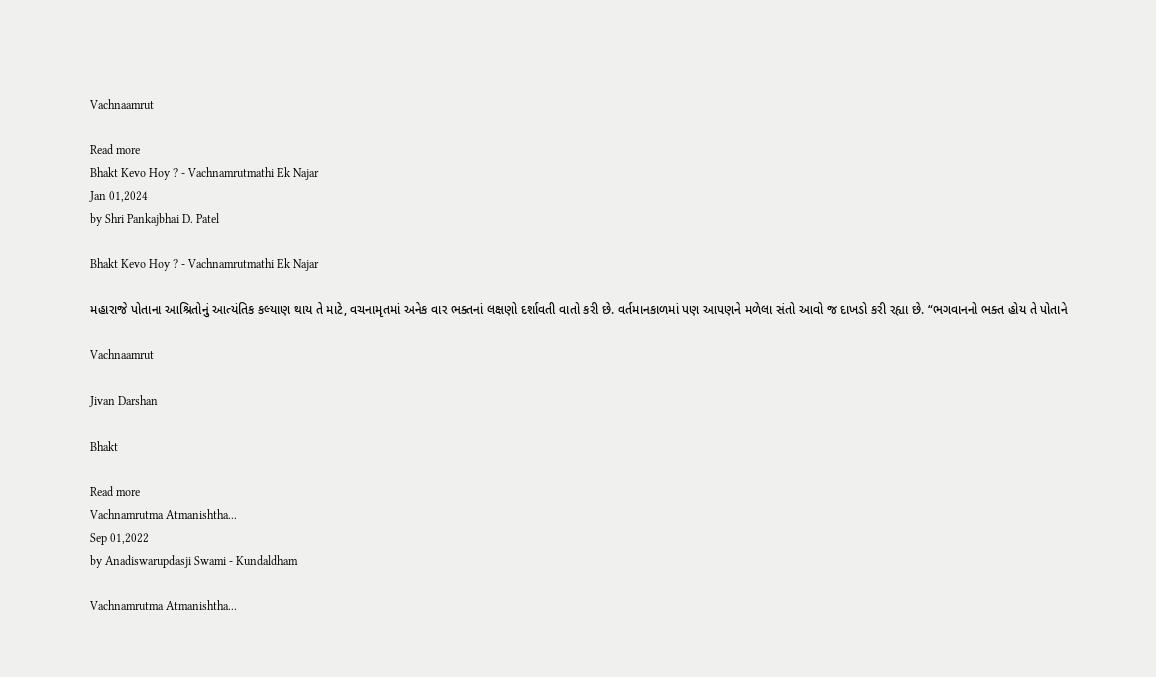Vachnaamrut

Read more
Bhakt Kevo Hoy ? - Vachnamrutmathi Ek Najar
Jan 01,2024
by Shri Pankajbhai D. Patel

Bhakt Kevo Hoy ? - Vachnamrutmathi Ek Najar

મહારાજે પોતાના આશ્રિતોનું આત્યંતિક કલ્યાણ થાય તે માટે, વચનામૃતમાં અનેક વાર ભક્તનાં લક્ષણો દર્શાવતી વાતો કરી છે. વર્તમાનકાળમાં પણ આપણને મળેલા સંતો આવો જ દાખડો કરી રહ્યા છે. “ભગવાનનો ભક્ત હોય તે પોતાને

Vachnaamrut

Jivan Darshan

Bhakt

Read more
Vachnamrutma Atmanishtha...
Sep 01,2022
by Anadiswarupdasji Swami - Kundaldham

Vachnamrutma Atmanishtha...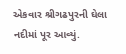એકવાર શ્રીગઢપુરની ઘેલા નદીમાં પૂર આવ્યું.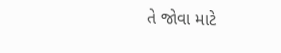તે જોવા માટે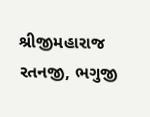શ્રીજીમહારાજ રતનજી, ભગુજી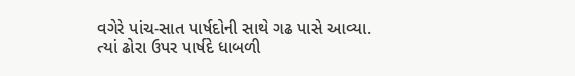વગેરે પાંચ-સાત પાર્ષદોની સાથે ગઢ પાસે આવ્યા. ત્યાં ઢોરા ઉપર પાર્ષદે ધાબળી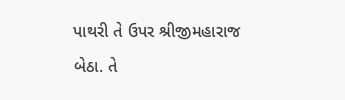પાથરી તે ઉપર શ્રીજીમહારાજ બેઠા. તે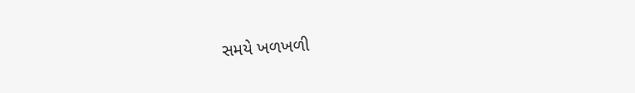સમયે ખળખળી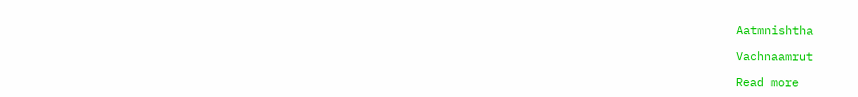Aatmnishtha

Vachnaamrut

Read more